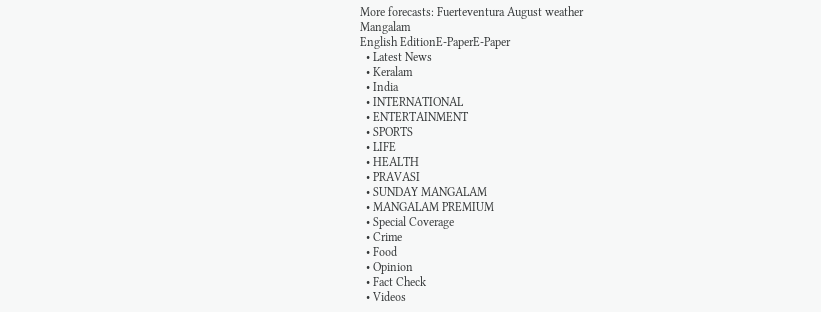More forecasts: Fuerteventura August weather
Mangalam
English EditionE-PaperE-Paper
  • Latest News
  • Keralam
  • India
  • INTERNATIONAL
  • ENTERTAINMENT
  • SPORTS
  • LIFE
  • HEALTH
  • PRAVASI
  • SUNDAY MANGALAM
  • MANGALAM PREMIUM
  • Special Coverage
  • Crime
  • Food
  • Opinion
  • Fact Check
  • Videos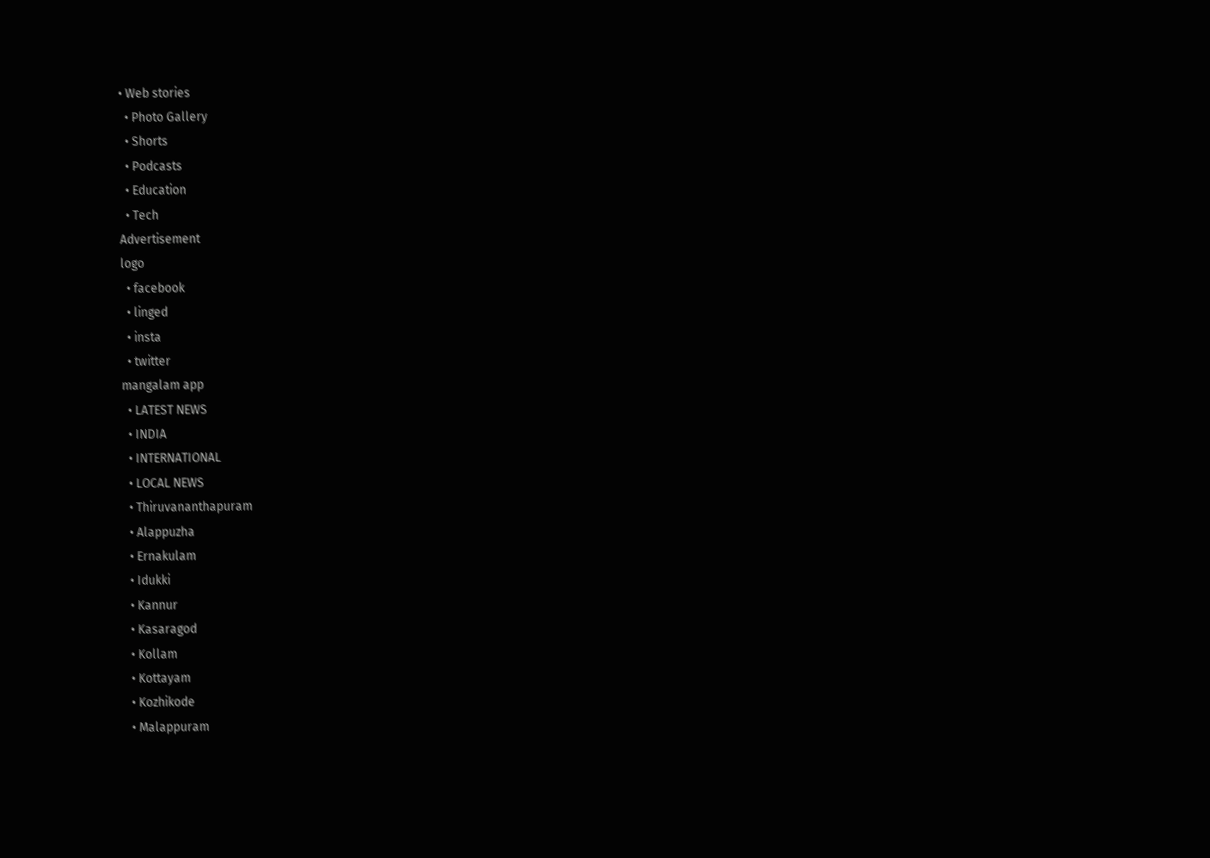• Web stories
  • Photo Gallery
  • Shorts
  • Podcasts
  • Education
  • Tech
Advertisement
logo
  • facebook
  • linged
  • insta
  • twitter
mangalam app
  • LATEST NEWS
  • INDIA
  • INTERNATIONAL
  • LOCAL NEWS
  • Thiruvananthapuram
  • Alappuzha
  • Ernakulam
  • Idukki
  • Kannur
  • Kasaragod
  • Kollam
  • Kottayam
  • Kozhikode
  • Malappuram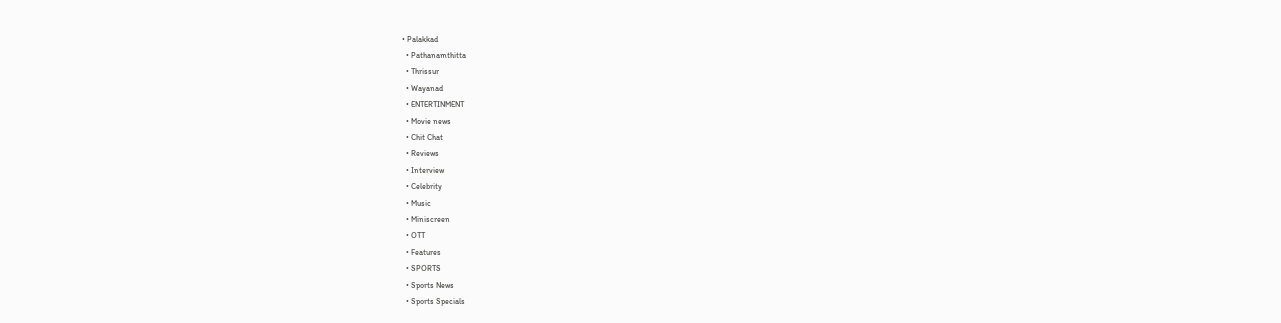• Palakkad
  • Pathanamthitta
  • Thrissur
  • Wayanad
  • ENTERTINMENT
  • Movie news
  • Chit Chat
  • Reviews
  • Interview
  • Celebrity
  • Music
  • Miniscreen
  • OTT
  • Features
  • SPORTS
  • Sports News
  • Sports Specials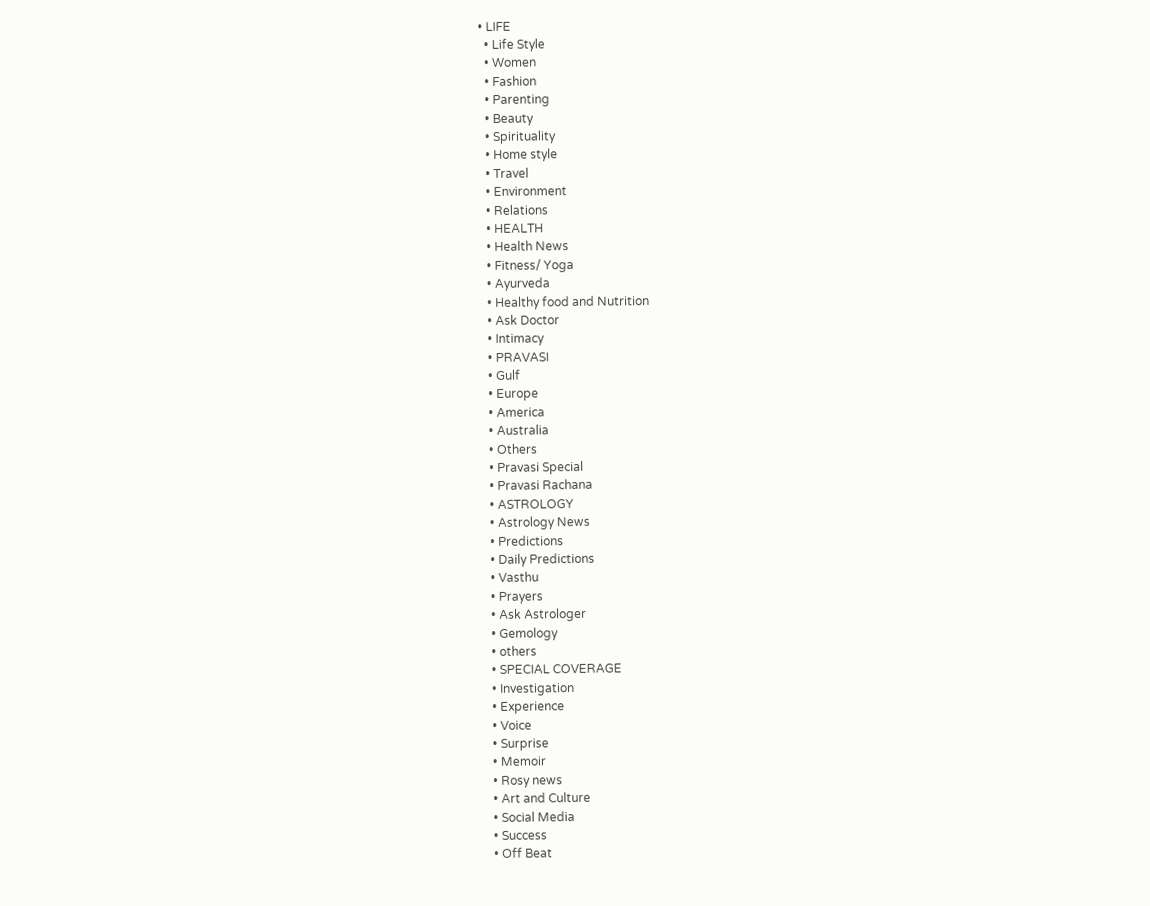• LIFE
  • Life Style
  • Women
  • Fashion
  • Parenting
  • Beauty
  • Spirituality
  • Home style
  • Travel
  • Environment
  • Relations
  • HEALTH
  • Health News
  • Fitness/ Yoga
  • Ayurveda
  • Healthy food and Nutrition
  • Ask Doctor
  • Intimacy
  • PRAVASI
  • Gulf
  • Europe
  • America
  • Australia
  • Others
  • Pravasi Special
  • Pravasi Rachana
  • ASTROLOGY
  • Astrology News
  • Predictions
  • Daily Predictions
  • Vasthu
  • Prayers
  • Ask Astrologer
  • Gemology
  • others
  • SPECIAL COVERAGE
  • Investigation
  • Experience
  • Voice
  • Surprise
  • Memoir
  • Rosy news
  • Art and Culture
  • Social Media
  • Success
  • Off Beat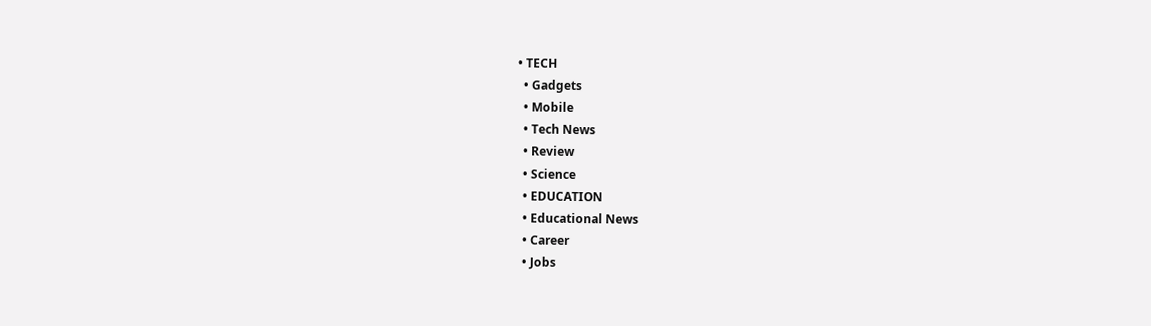• TECH
  • Gadgets
  • Mobile
  • Tech News
  • Review
  • Science
  • EDUCATION
  • Educational News
  • Career
  • Jobs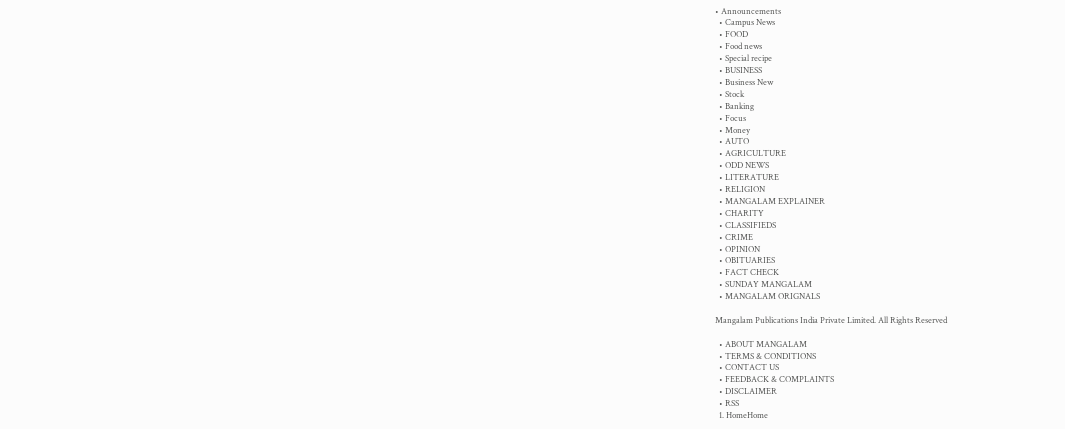• Announcements
  • Campus News
  • FOOD
  • Food news
  • Special recipe
  • BUSINESS
  • Business New
  • Stock
  • Banking
  • Focus
  • Money
  • AUTO
  • AGRICULTURE
  • ODD NEWS
  • LITERATURE
  • RELIGION
  • MANGALAM EXPLAINER
  • CHARITY
  • CLASSIFIEDS
  • CRIME
  • OPINION
  • OBITUARIES
  • FACT CHECK
  • SUNDAY MANGALAM
  • MANGALAM ORIGNALS

Mangalam Publications India Private Limited. All Rights Reserved

  • ABOUT MANGALAM
  • TERMS & CONDITIONS
  • CONTACT US
  • FEEDBACK & COMPLAINTS
  • DISCLAIMER
  • RSS
  1. HomeHome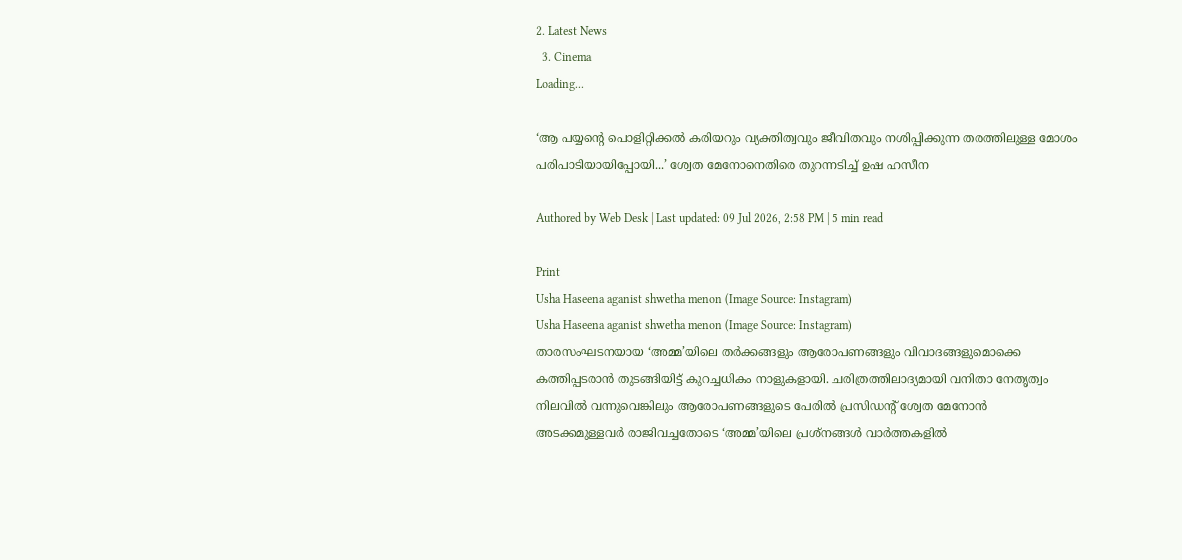2. Latest News
  3. Cinema
Loading...

‘ആ പയ്യന്റെ പൊളിറ്റിക്കൽ കരിയറും വ്യക്തിത്വവും ജീവിതവും നശിപ്പിക്കുന്ന തരത്തിലുള്ള മോശം പരിപാടിയായിപ്പോയി...’ ശ്വേത മേനോനെതിരെ തുറന്നടിച്ച് ഉഷ ഹസീന

Authored by Web Desk | Last updated: 09 Jul 2026, 2:58 PM | 5 min read

Print
Usha Haseena aganist shwetha menon (Image Source: Instagram)
Usha Haseena aganist shwetha menon (Image Source: Instagram)
താരസംഘടനയായ ‘അമ്മ’യിലെ തര്‍ക്കങ്ങളും ആരോപണങ്ങളും വിവാദങ്ങളുമൊക്കെ കത്തിപ്പടരാന്‍ തുടങ്ങിയിട്ട് കുറച്ചധികം നാളുകളായി. ചരിത്രത്തിലാദ്യമായി വനിതാ നേതൃത്വം നിലവില്‍ വന്നുവെങ്കിലും ആരോപണങ്ങളുടെ പേരില്‍ പ്രസിഡന്റ് ശ്വേത മേനോന്‍ അടക്കമുള്ളവര്‍ രാജിവച്ചതോടെ ‘അമ്മ’യിലെ പ്രശ്നങ്ങള്‍ വാര്‍ത്തകളില്‍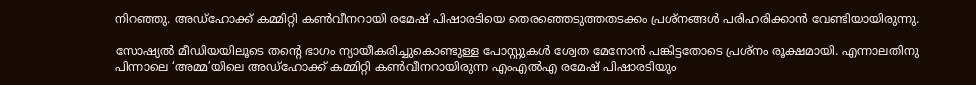നിറഞ്ഞു. അഡ്ഹോക്ക് കമ്മിറ്റി കൺവീനറായി രമേഷ് പിഷാരടിയെ തെരഞ്ഞെടുത്തതടക്കം പ്രശ്നങ്ങള്‍ പരിഹരിക്കാന്‍ വേണ്ടിയായിരുന്നു.

സോഷ്യല്‍ മീഡിയയിലൂടെ തന്റെ ഭാഗം ന്യായീകരിച്ചുകൊണ്ടുള്ള പോസ്റ്റുകള്‍ ശ്വേത മേനോന്‍ പങ്കിട്ടതോടെ ‍പ്രശ്നം രൂക്ഷമായി. എന്നാലതിനു പിന്നാലെ ‘അമ്മ’യിലെ അഡ്ഹോക്ക് കമ്മിറ്റി കൺവീനറായിരുന്ന എംഎൽഎ രമേഷ് പിഷാരടിയും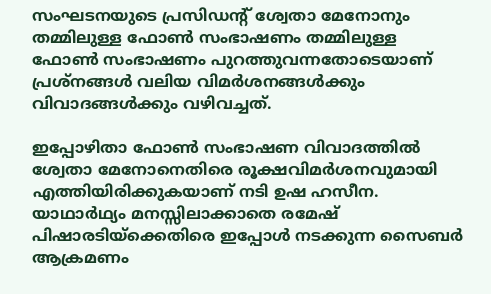സംഘടനയുടെ പ്രസിഡന്റ് ശ്വേതാ മേനോനും തമ്മിലുള്ള ഫോൺ സംഭാഷണം തമ്മിലുള്ള ഫോണ്‍ സംഭാഷണം പുറത്തുവന്നതോടെയാണ് പ്രശ്നങ്ങള്‍ വലിയ വിമർശനങ്ങള്‍ക്കും വിവാദങ്ങള്‍ക്കും വഴിവച്ചത്.

ഇപ്പോഴിതാ ഫോണ്‍ സംഭാഷണ വിവാദത്തില്‍ ശ്വേതാ മേനോനെതിരെ രൂക്ഷവിമർശനവുമായി എത്തിയിരിക്കുകയാണ് നടി ഉഷ ഹസീന. യാഥാർഥ്യം മനസ്സിലാക്കാതെ രമേഷ് പിഷാരടിയ്ക്കെതിരെ ഇപ്പോൾ നടക്കുന്ന സൈബർ ആക്രമണം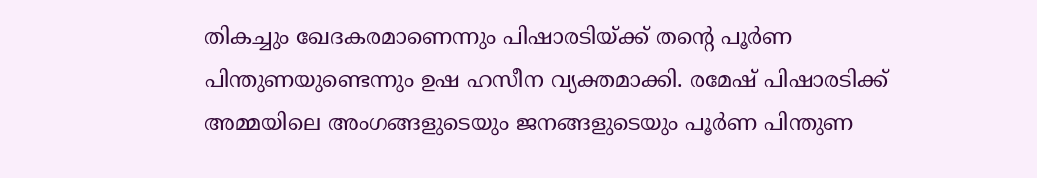തികച്ചും ഖേദകരമാണെന്നും പിഷാരടിയ്ക്ക് തന്റെ പൂർണ പിന്തുണയുണ്ടെന്നും ഉഷ ഹസീന വ്യക്തമാക്കി. രമേഷ് പിഷാരടിക്ക് അമ്മയിലെ അംഗങ്ങളുടെയും ജനങ്ങളുടെയും പൂർണ പിന്തുണ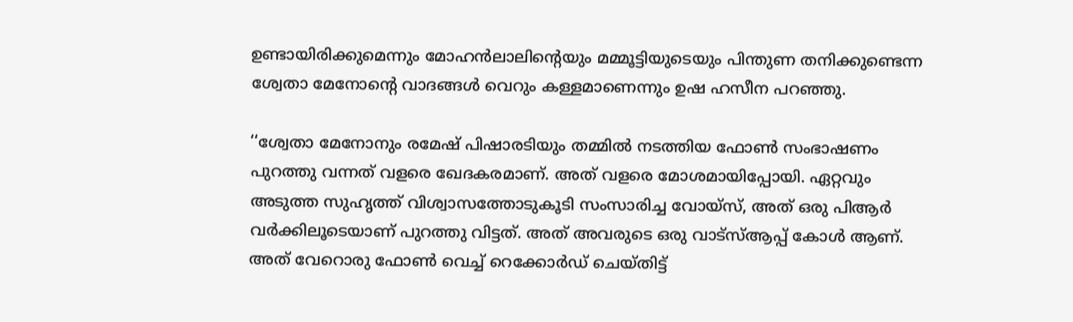ഉണ്ടായിരിക്കുമെന്നും മോഹൻലാലിന്റെയും മമ്മൂട്ടിയുടെയും പിന്തുണ തനിക്കുണ്ടെന്ന ശ്വേതാ മേനോന്റെ വാദങ്ങൾ വെറും കള്ളമാണെന്നും ഉഷ ഹസീന പറഞ്ഞു.

‘‘ശ്വേതാ മേനോനും രമേഷ് പിഷാരടിയും തമ്മില്‍ നടത്തിയ ഫോണ്‍ സംഭാഷണം പുറത്തു വന്നത് വളരെ ഖേദകരമാണ്. അത് വളരെ മോശമായിപ്പോയി. ഏറ്റവും അടുത്ത സുഹൃത്ത് വിശ്വാസത്തോടുകൂടി സംസാരിച്ച വോയ്സ്, അത് ഒരു പിആർ വർക്കിലൂടെയാണ് പുറത്തു വിട്ടത്. അത് അവരുടെ ഒരു വാട്സ്ആപ്പ് കോൾ ആണ്. അത് വേറൊരു ഫോൺ വെച്ച് റെക്കോർഡ് ചെയ്തിട്ട്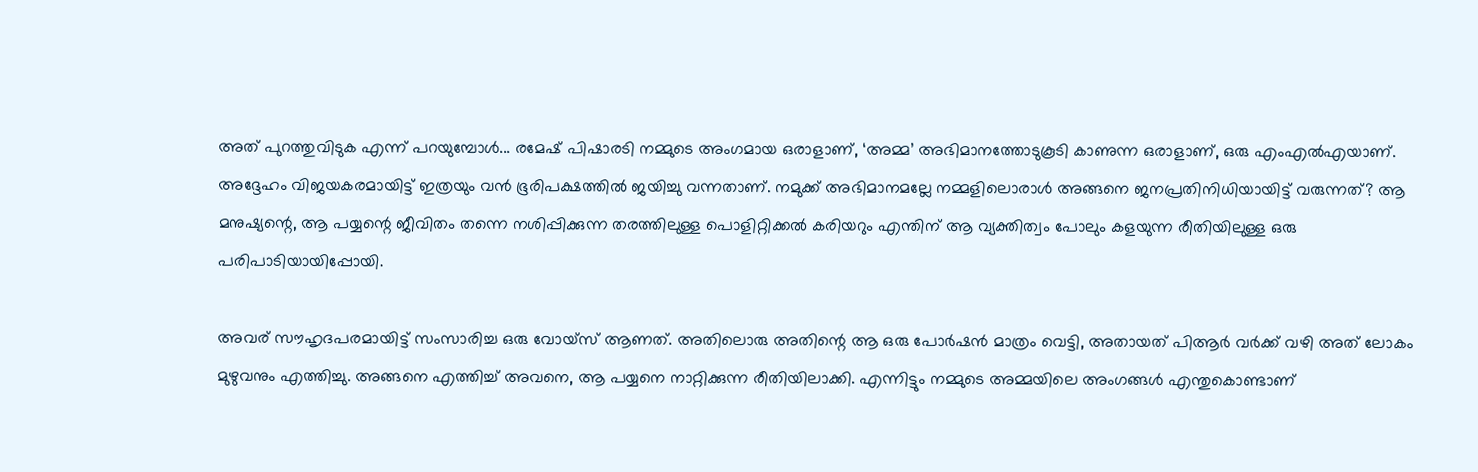അത് പുറത്തുവിടുക എന്ന് പറയുമ്പോൾ... രമേഷ് പിഷാരടി നമ്മുടെ അംഗമായ ഒരാളാണ്, ‘അമ്മ’ അഭിമാനത്തോടുകൂടി കാണുന്ന ഒരാളാണ്, ഒരു എംഎൽഎയാണ്. അദ്ദേഹം വിജയകരമായിട്ട് ഇത്രയും വൻ ഭൂരിപക്ഷത്തിൽ ജയിച്ചു വന്നതാണ്. നമുക്ക് അഭിമാനമല്ലേ നമ്മളിലൊരാൾ അങ്ങനെ ജനപ്രതിനിധിയായിട്ട് വരുന്നത്? ആ മനുഷ്യന്റെ, ആ പയ്യന്റെ ജീവിതം തന്നെ നശിപ്പിക്കുന്ന തരത്തിലുള്ള പൊളിറ്റിക്കൽ കരിയറും എന്തിന് ആ വ്യക്തിത്വം പോലും കളയുന്ന രീതിയിലുള്ള ഒരു പരിപാടിയായിപ്പോയി.

അവര് സൗഹൃദപരമായിട്ട് സംസാരിച്ച ഒരു വോയ്സ് ആണത്. അതിലൊരു അതിന്റെ ആ ഒരു പോർഷൻ മാത്രം വെട്ടി, അതായത് പിആർ വർക്ക് വഴി അത് ലോകം മുഴുവനും എത്തിച്ചു. അങ്ങനെ എത്തിച്ച് അവനെ, ആ പയ്യനെ നാറ്റിക്കുന്ന രീതിയിലാക്കി. എന്നിട്ടും നമ്മുടെ അമ്മയിലെ അംഗങ്ങൾ എന്തുകൊണ്ടാണ്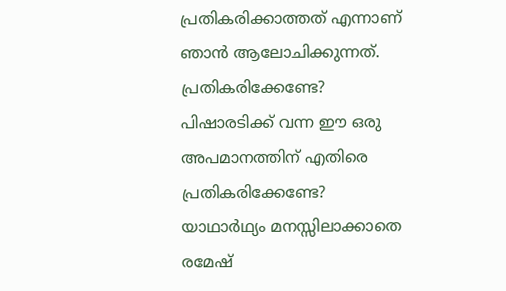പ്രതികരിക്കാത്തത് എന്നാണ് ഞാൻ ആലോചിക്കുന്നത്. പ്രതികരിക്കേണ്ടേ? പിഷാരടിക്ക് വന്ന ഈ ഒരു അപമാനത്തിന് എതിരെ പ്രതികരിക്കേണ്ടേ? യാഥാർഥ്യം മനസ്സിലാക്കാതെ രമേഷ്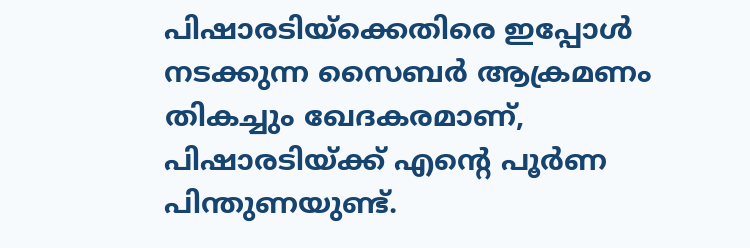പിഷാരടിയ്ക്കെതിരെ ഇപ്പോൾ നടക്കുന്ന സൈബർ ആക്രമണം തികച്ചും ഖേദകരമാണ്, പിഷാരടിയ്ക്ക് എന്റെ പൂർണ പിന്തുണയുണ്ട്.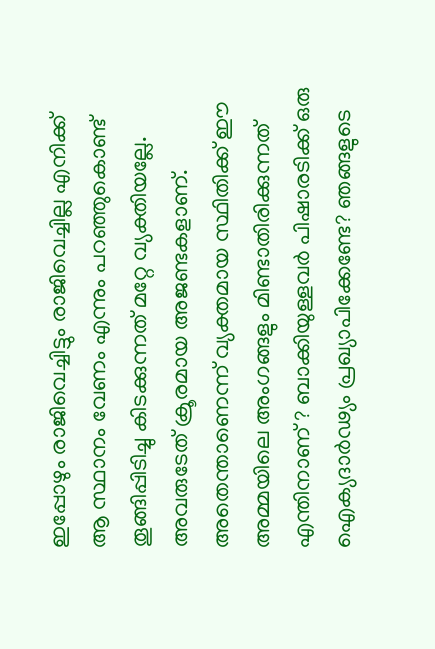ഇപ്പോഴും രാജിവെച്ചിട്ടും രാജിവെച്ചില്ല എനിക്ക് ആ സ്ഥാനം വേണം എന്നും പറഞ്ഞുകൊണ്ട് തൂങ്ങിപ്പിടിച്ചു കിടക്കുന്നത് മറ്റേ വ്യക്തിയല്ലേ. അവരുടേത് ക്രൂരമായ അജണ്ടകളാണ്. അതെന്താണെന്ന് വ്യക്തമായ സ്ഥിതിക്ക് ഈ അമ്മയിലെ അംഗങ്ങളും മിണ്ടാതിരിക്കുന്നത് എന്തിനാണ് ? ബാക്കിയുള്ളവര്‍ പിഷാരടിക്ക് ഒരു ഐക്യദാർഢ്യം പ്രഖ്യാപിക്കേണ്ടേ? ഞങ്ങളുടെ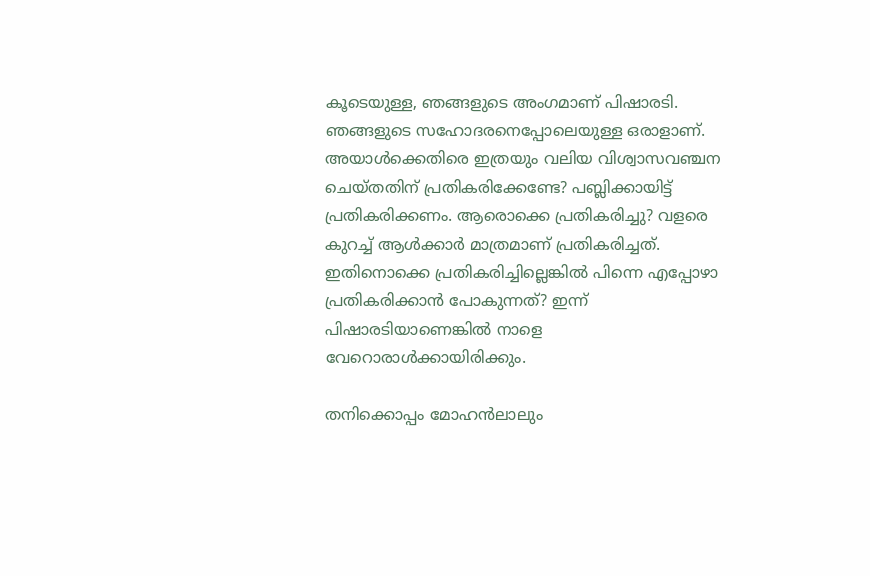കൂടെയുള്ള, ഞങ്ങളുടെ അംഗമാണ് പിഷാരടി. ഞങ്ങളുടെ സഹോദരനെപ്പോലെയുള്ള ഒരാളാണ്. അയാൾക്കെതിരെ ഇത്രയും വലിയ വിശ്വാസവഞ്ചന ചെയ്തതിന് പ്രതികരിക്കേണ്ടേ? പബ്ലിക്കായിട്ട് പ്രതികരിക്കണം. ആരൊക്കെ പ്രതികരിച്ചു? വളരെ കുറച്ച് ആൾക്കാർ മാത്രമാണ് പ്രതികരിച്ചത്. ഇതിനൊക്കെ പ്രതികരിച്ചില്ലെങ്കിൽ പിന്നെ എപ്പോഴാ പ്രതികരിക്കാൻ പോകുന്നത്? ഇന്ന് പിഷാരടിയാണെങ്കിൽ നാളെ വേറൊരാൾക്കായിരിക്കും.

തനിക്കൊപ്പം മോഹൻലാലും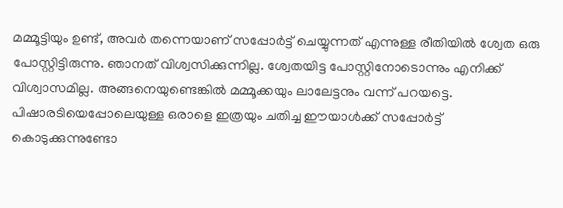മമ്മൂട്ടിയും ഉണ്ട്, അവര്‍ തന്നെയാണ് സപ്പോർട്ട് ചെയ്യുന്നത് എന്നുള്ള രീതിയിൽ ശ്വേത ഒരു പോസ്റ്റിട്ടിരുന്നു. ഞാനത് വിശ്വസിക്കുന്നില്ല. ശ്വേതയിട്ട പോസ്റ്റിനോടൊന്നും എനിക്ക് വിശ്വാസമില്ല. അങ്ങനെയുണ്ടെങ്കിൽ മമ്മൂക്കയും ലാലേട്ടനും വന്ന് പറയട്ടെ. പിഷാരടിയെപ്പോലെയുള്ള ഒരാളെ ഇത്രയും ചതിച്ച ഈയാൾക്ക് സപ്പോർട്ട് കൊടുക്കുന്നുണ്ടോ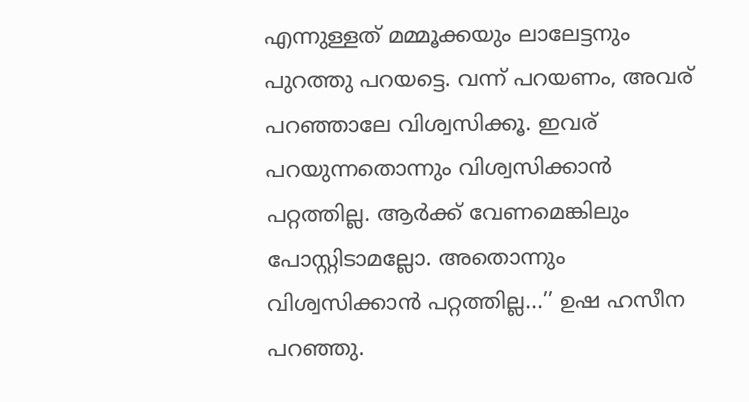എന്നുള്ളത് മമ്മൂക്കയും ലാലേട്ടനും പുറത്തു പറയട്ടെ. വന്ന് പറയണം, അവര് പറഞ്ഞാലേ വിശ്വസിക്കൂ. ഇവര് പറയുന്നതൊന്നും വിശ്വസിക്കാൻ പറ്റത്തില്ല. ആർക്ക് വേണമെങ്കിലും പോസ്റ്റിടാമല്ലോ. അതൊന്നും വിശ്വസിക്കാൻ പറ്റത്തില്ല...’’ ഉഷ ഹസീന പറഞ്ഞു.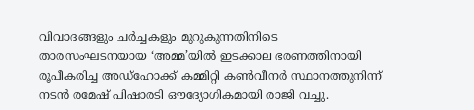വിവാദങ്ങളും ചര്‍ച്ചകളും മുറുകുന്നതിനിടെ താരസംഘടനയായ ‘അമ്മ’യിൽ ഇടക്കാല ഭരണത്തിനായി രൂപീകരിച്ച അഡ്ഹോക്ക് കമ്മിറ്റി കൺവീനർ സ്ഥാനത്തുനിന്ന് നടൻ രമേഷ് പിഷാരടി ഔദ്യോഗികമായി രാജി വച്ചു.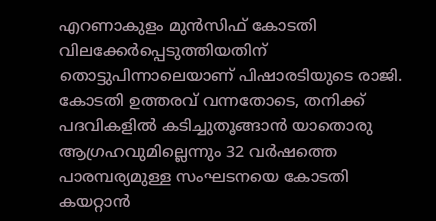എറണാകുളം മുൻസിഫ് കോടതി വിലക്കേർപ്പെടുത്തിയതിന് തൊട്ടുപിന്നാലെയാണ് പിഷാരടിയുടെ രാജി. കോടതി ഉത്തരവ് വന്നതോടെ, തനിക്ക് പദവികളിൽ കടിച്ചുതൂങ്ങാൻ യാതൊരു ആഗ്രഹവുമില്ലെന്നും 32 വർഷത്തെ പാരമ്പര്യമുള്ള സംഘടനയെ കോടതി കയറ്റാൻ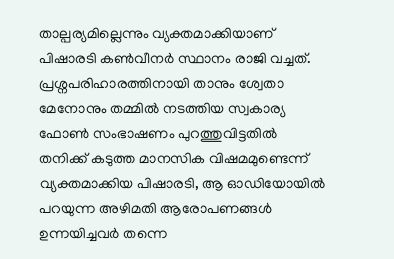താല്പര്യമില്ലെന്നും വ്യക്തമാക്കിയാണ് പിഷാരടി കൺവീനർ സ്ഥാനം രാജി വച്ചത്. പ്രശ്നപരിഹാരത്തിനായി താനും ശ്വേതാ മേനോനും തമ്മിൽ നടത്തിയ സ്വകാര്യ ഫോൺ സംഭാഷണം പുറത്തുവിട്ടതിൽ തനിക്ക് കടുത്ത മാനസിക വിഷമമുണ്ടെന്ന് വ്യക്തമാക്കിയ പിഷാരടി, ആ ഓഡിയോയിൽ പറയുന്ന അഴിമതി ആരോപണങ്ങൾ ഉന്നയിച്ചവർ തന്നെ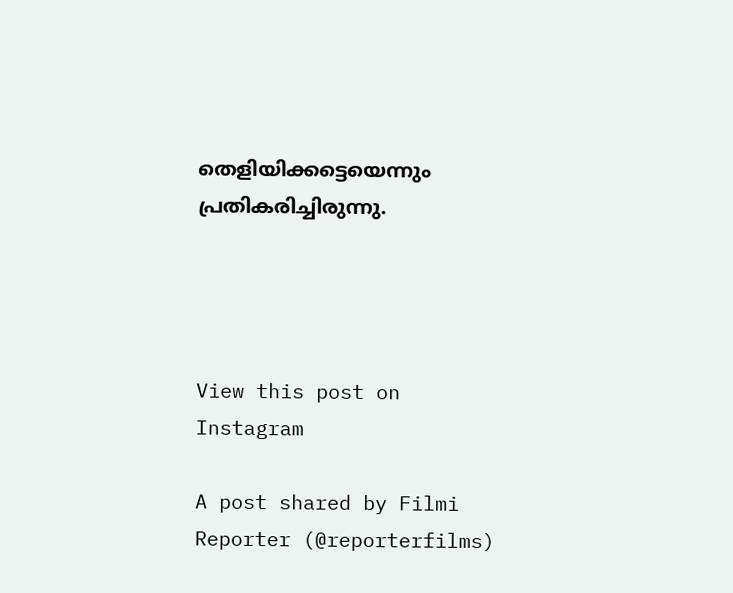തെളിയിക്കട്ടെയെന്നും പ്രതികരിച്ചിരുന്നു.




View this post on Instagram

A post shared by Filmi Reporter (@reporterfilms)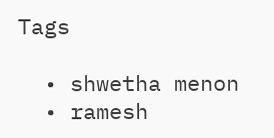Tags

  • shwetha menon
  • ramesh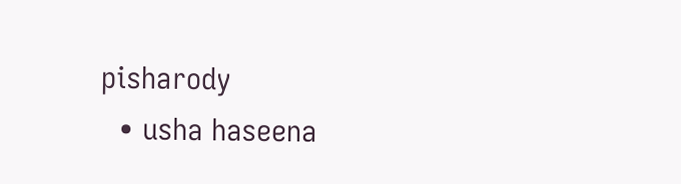pisharody
  • usha haseena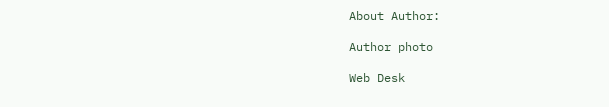About Author:

Author photo

Web Desk